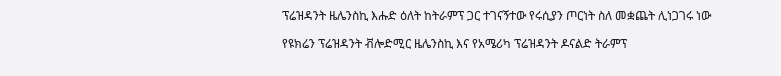ፕሬዝዳንት ዜሌንስኪ እሑድ ዕለት ከትራምፕ ጋር ተገናኝተው የሩሲያን ጦርነት ስለ መቋጨት ሊነጋገሩ ነው

የዩክሬን ፕሬዝዳንት ቭሎድሚር ዜሌንስኪ እና የአሜሪካ ፕሬዝዳንት ዶናልድ ትራምፕ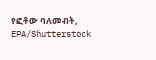የፎቶው ባለመብት, EPA/Shutterstock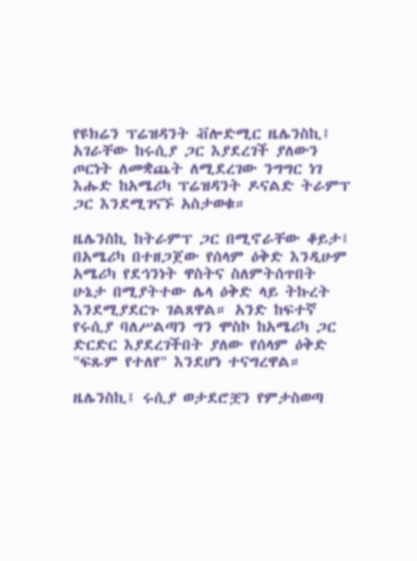የዩክሬን ፕሬዝዳንት ቭሎድሚር ዜሌንስኪ፤ አገራቸው ከሩሲያ ጋር እያደረገች ያለውን ጦርነት ለመቋጨት ለሚደረገው ንግግር ነገ እሑድ ከአሜሪካ ፕሬዝዳንት ዶናልድ ትራምፕ ጋር እንደሚገናኙ አስታወቁ።

ዜሌንስኪ ከትራምፕ ጋር በሚኖራቸው ቆይታ፤ በአሜሪካ በተዘጋጀው የሰላም ዕቅድ እንዲሁም አሜሪካ የደኅንነት ዋስትና ስለምትሰጥበት ሁኔታ በሚያትተው ሌላ ዕቅድ ላይ ትኩረት እንደሚያደርጉ ገልጸዋል። አንድ ከፍተኛ የሩሲያ ባለሥልጣን ግን ሞስኮ ከአሜሪካ ጋር ድርድር እያደረገችበት ያለው የሰላም ዕቅድ "ፍጹም የተለየ" እንደሆነ ተናግረዋል።

ዜሌንስኪ፤ ሩሲያ ወታደሮቿን የምታስወጣ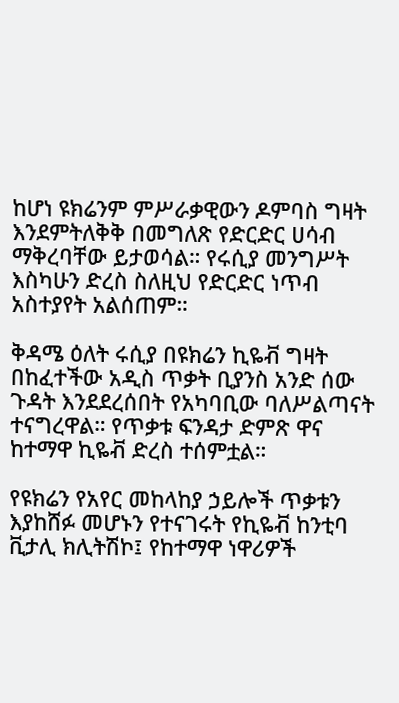ከሆነ ዩክሬንም ምሥራቃዊውን ዶምባስ ግዛት እንደምትለቅቅ በመግለጽ የድርድር ሀሳብ ማቅረባቸው ይታወሳል። የሩሲያ መንግሥት እስካሁን ድረስ ስለዚህ የድርድር ነጥብ አስተያየት አልሰጠም።

ቅዳሜ ዕለት ሩሲያ በዩክሬን ኪዬቭ ግዛት በከፈተችው አዲስ ጥቃት ቢያንስ አንድ ሰው ጉዳት እንደደረሰበት የአካባቢው ባለሥልጣናት ተናግረዋል። የጥቃቱ ፍንዳታ ድምጽ ዋና ከተማዋ ኪዬቭ ድረስ ተሰምቷል።

የዩክሬን የአየር መከላከያ ኃይሎች ጥቃቱን እያከሸፉ መሆኑን የተናገሩት የኪዬቭ ከንቲባ ቪታሊ ክሊትሽኮ፤ የከተማዋ ነዋሪዎች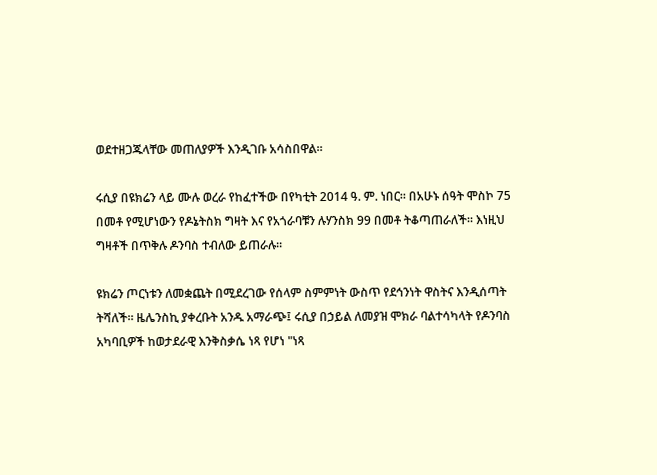ወደተዘጋጁላቸው መጠለያዎች እንዲገቡ አሳስበዋል።

ሩሲያ በዩክሬን ላይ ሙሉ ወረራ የከፈተችው በየካቲት 2014 ዓ. ም. ነበር። በአሁኑ ሰዓት ሞስኮ 75 በመቶ የሚሆነውን የዶኔትስክ ግዛት እና የአጎራባቹን ሉሃንስክ 99 በመቶ ትቆጣጠራለች። እነዚህ ግዛቶች በጥቅሉ ዶንባስ ተብለው ይጠራሉ።

ዩክሬን ጦርነቱን ለመቋጨት በሚደረገው የሰላም ስምምነት ውስጥ የደኅንነት ዋስትና እንዲሰጣት ትሻለች። ዜሌንስኪ ያቀረቡት አንዱ አማራጭ፤ ሩሲያ በኃይል ለመያዝ ሞክራ ባልተሳካላት የዶንባስ አካባቢዎች ከወታደራዊ እንቅስቃሴ ነጻ የሆነ "ነጻ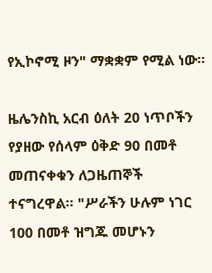የኢኮኖሚ ዞን" ማቋቋም የሚል ነው።

ዜሌንስኪ አርብ ዕለት 20 ነጥቦችን የያዘው የሰላም ዕቅድ 90 በመቶ መጠናቀቁን ለጋዜጠኞች ተናግረዋል። "ሥራችን ሁሉም ነገር 100 በመቶ ዝግጁ መሆኑን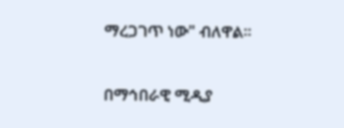ማረጋገጥ ነው" ብለዋል።

በማኅበራዊ ሚዲያ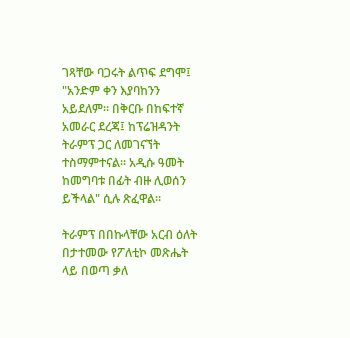ገጻቸው ባጋሩት ልጥፍ ደግሞ፤ "አንድም ቀን እያባከንን አይደለም። በቅርቡ በከፍተኛ አመራር ደረጃ፤ ከፕሬዝዳንት ትራምፕ ጋር ለመገናኘት ተስማምተናል። አዲሱ ዓመት ከመግባቱ በፊት ብዙ ሊወሰን ይችላል" ሲሉ ጽፈዋል።

ትራምፕ በበኩላቸው አርብ ዕለት በታተመው የፖለቲኮ መጽሔት ላይ በወጣ ቃለ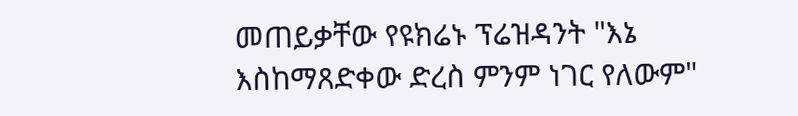መጠይቃቸው የዩክሬኑ ፕሬዝዳንት "እኔ እስከማጸድቀው ድረስ ምንም ነገር የለውም"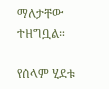ማለታቸው ተዘግቧል።

የሰላም ሂደቱ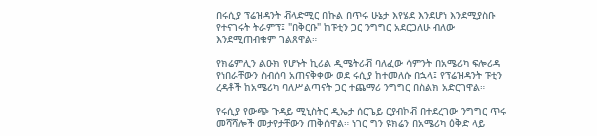በሩሲያ ፕሬዝዳንት ቭላድሚር በኩል በጥሩ ሁኔታ እየሄደ እንደሆነ እንደሚያስቡ የተናገሩት ትራምፕ፤ "በቅርቡ" ከፑቲን ጋር ንግግር አደርጋለሁ ብለው እንደሚጠብቁም ገልጸዋል።

የክሬምሊን ልዑክ የሆኑት ኪሪል ዲሜትሪቭ ባለፈው ሳምንት በአሜሪካ ፍሎሪዳ የነበራቸውን ስብሰባ አጠናቅቀው ወደ ሩሲያ ከተመለሱ በኋላ፤ የፕሬዝዳንት ፑቲን ረዳቶች ከአሜሪካ ባለሥልጣናት ጋር ተጨማሪ ንግግር በስልክ አድርገዋል።

የሩሲያ የውጭ ጉዳይ ሚኒስትር ዲኤታ ሰርጌይ ርያብኮቭ በተደረገው ንግግር ጥሩ መሻሻሎች መታየታቸውን ጠቅሰዋል። ነገር ግን ዩክሬን በአሜሪካ ዕቅድ ላይ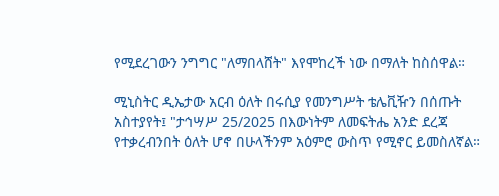የሚደረገውን ንግግር "ለማበላሸት" እየሞከረች ነው በማለት ከስሰዋል።

ሚኒስትር ዲኤታው አርብ ዕለት በሩሲያ የመንግሥት ቴሌቪዥን በሰጡት አስተያየት፤ "ታኅሣሥ 25/2025 በእውነትም ለመፍትሔ አንድ ደረጃ የተቃረብንበት ዕለት ሆኖ በሁላችንም አዕምሮ ውስጥ የሚኖር ይመስለኛል።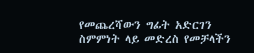የመጨረሻውን ግፊት አድርገን ስምምነት ላይ መድረስ የመቻላችን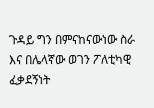ጉዳይ ግን በምናከናውነው ስራ እና በሌላኛው ወገን ፖለቲካዊ ፈቃደኝነት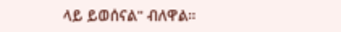ላይ ይወሰናል" ብለዋል።